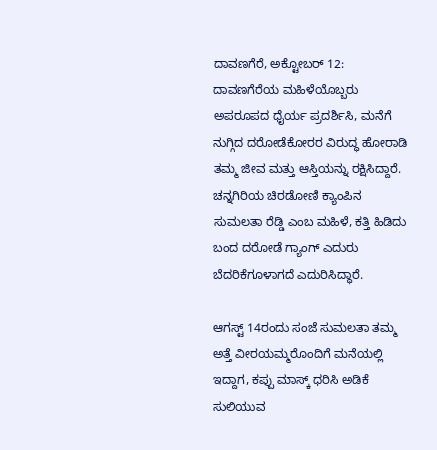ದಾವಣಗೆರೆ, ಅಕ್ಟೋಬರ್ 12: ದಾವಣಗೆರೆಯ ಮಹಿಳೆಯೊಬ್ಬರು ಅಪರೂಪದ ಧೈರ್ಯ ಪ್ರದರ್ಶಿಸಿ, ಮನೆಗೆ ನುಗ್ಗಿದ ದರೋಡೆಕೋರರ ವಿರುದ್ಧ ಹೋರಾಡಿ ತಮ್ಮ ಜೀವ ಮತ್ತು ಆಸ್ತಿಯನ್ನು ರಕ್ಷಿಸಿದ್ದಾರೆ. ಚನ್ನಗಿರಿಯ ಚಿರಡೋಣಿ ಕ್ಯಾಂಪಿನ ಸುಮಲತಾ ರೆಡ್ಡಿ ಎಂಬ ಮಹಿಳೆ, ಕತ್ತಿ ಹಿಡಿದು ಬಂದ ದರೋಡೆ ಗ್ಯಾಂಗ್ ಎದುರು ಬೆದರಿಕೆಗೂಳಾಗದೆ ಎದುರಿಸಿದ್ಧಾರೆ.

ಆಗಸ್ಟ್ 14ರಂದು ಸಂಜೆ ಸುಮಲತಾ ತಮ್ಮ ಅತ್ತೆ ವೀರಯಮ್ಮರೊಂದಿಗೆ ಮನೆಯಲ್ಲಿ ಇದ್ದಾಗ, ಕಪ್ಪು ಮಾಸ್ಕ್ ಧರಿಸಿ ಅಡಿಕೆ ಸುಲಿಯುವ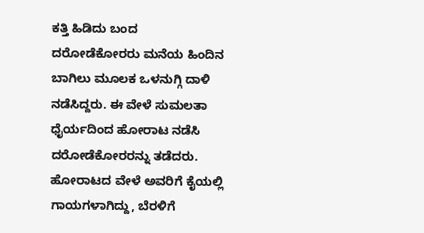ಕತ್ತಿ ಹಿಡಿದು ಬಂದ ದರೋಡೆಕೋರರು ಮನೆಯ ಹಿಂದಿನ ಬಾಗಿಲು ಮೂಲಕ ಒಳನುಗ್ಗಿ ದಾಳಿ ನಡೆಸಿದ್ದರು. ಈ ವೇಳೆ ಸುಮಲತಾ ಧೈರ್ಯದಿಂದ ಹೋರಾಟ ನಡೆಸಿ ದರೋಡೆಕೋರರನ್ನು ತಡೆದರು. ಹೋರಾಟದ ವೇಳೆ ಅವರಿಗೆ ಕೈಯಲ್ಲಿ ಗಾಯಗಳಾಗಿದ್ದು, ಬೆರಳಿಗೆ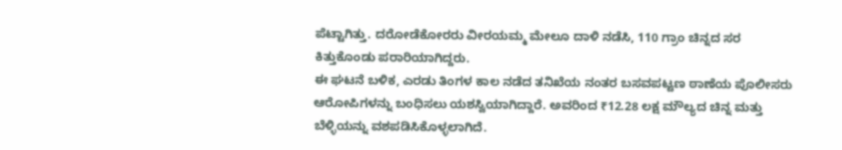ಪೆಟ್ಟಾಗಿತ್ತು. ದರೋಡೆಕೋರರು ವೀರಯಮ್ಮ ಮೇಲೂ ದಾಳಿ ನಡೆಸಿ, 110 ಗ್ರಾಂ ಚಿನ್ನದ ಸರ ಕಿತ್ತುಕೊಂಡು ಪರಾರಿಯಾಗಿದ್ದರು.
ಈ ಘಟನೆ ಬಳಿಕ, ಎರಡು ತಿಂಗಳ ಕಾಲ ನಡೆದ ತನಿಖೆಯ ನಂತರ ಬಸವಪಟ್ಟಣ ಠಾಣೆಯ ಪೊಲೀಸರು ಆರೋಪಿಗಳನ್ನು ಬಂಧಿಸಲು ಯಶಸ್ವಿಯಾಗಿದ್ದಾರೆ. ಅವರಿಂದ ₹12.28 ಲಕ್ಷ ಮೌಲ್ಯದ ಚಿನ್ನ ಮತ್ತು ಬೆಳ್ಳಿಯನ್ನು ವಶಪಡಿಸಿಕೊಳ್ಳಲಾಗಿದೆ.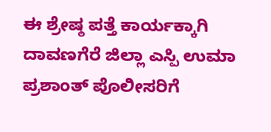ಈ ಶ್ರೇಷ್ಠ ಪತ್ತೆ ಕಾರ್ಯಕ್ಕಾಗಿ ದಾವಣಗೆರೆ ಜಿಲ್ಲಾ ಎಸ್ಪಿ ಉಮಾ ಪ್ರಶಾಂತ್ ಪೊಲೀಸರಿಗೆ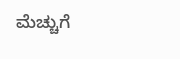ಮೆಚ್ಚುಗೆ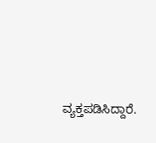ವ್ಯಕ್ತಪಡಿಸಿದ್ದಾರೆ.